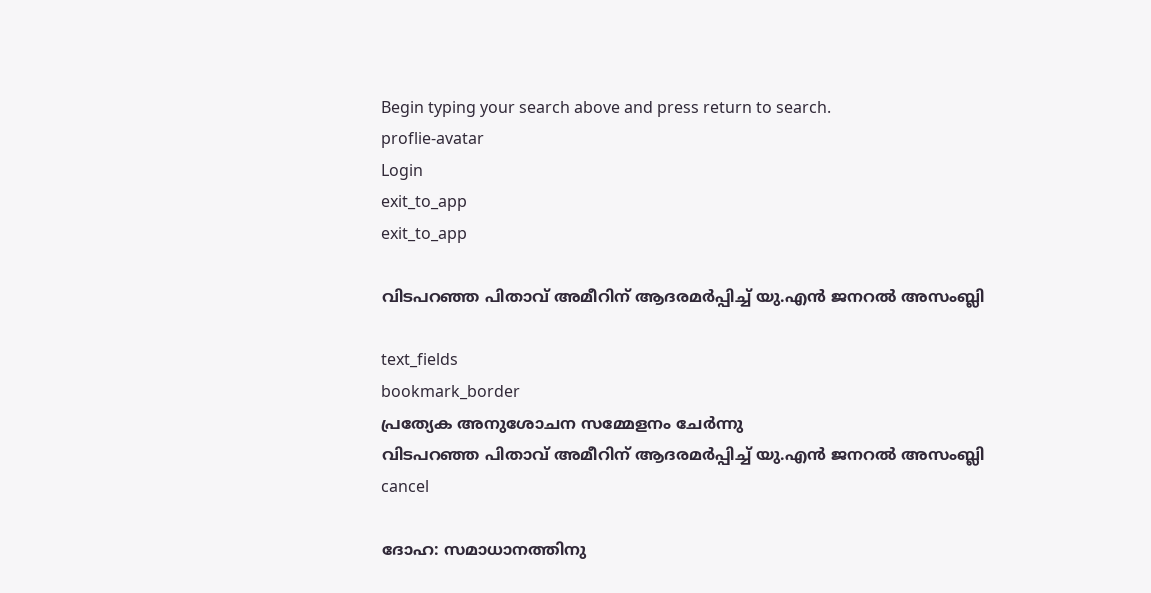Begin typing your search above and press return to search.
proflie-avatar
Login
exit_to_app
exit_to_app

വിടപറഞ്ഞ പിതാവ് അമീറിന് ആദരമർപ്പിച്ച് യു.എൻ ജനറൽ അസംബ്ലി

text_fields
bookmark_border
പ്രത്യേക അനുശോചന സമ്മേളനം ചേർന്നു
വിടപറഞ്ഞ പിതാവ് അമീറിന് ആദരമർപ്പിച്ച് യു.എൻ ജനറൽ അസംബ്ലി
cancel

ദോഹ: സമാധാനത്തിനു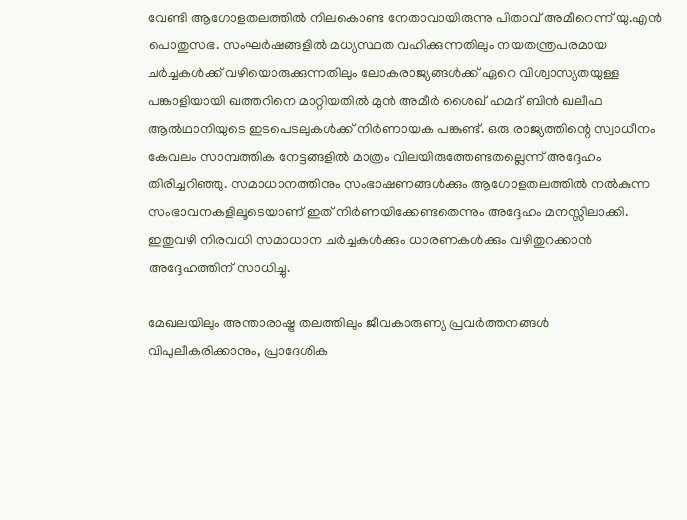വേണ്ടി ആഗോളതലത്തിൽ നിലകൊണ്ട നേതാവായിരുന്നു പിതാവ് അമീറെന്ന് യു.എൻ പൊതുസഭ. സംഘർഷങ്ങളിൽ മധ്യസ്ഥത വഹിക്കുന്നതിലും നയതന്ത്രപരമായ ചർച്ചകൾക്ക് വഴിയൊരുക്കുന്നതിലും ലോകരാജ്യങ്ങൾക്ക് ഏറെ വിശ്വാസ്യതയുള്ള പങ്കാളിയായി ഖത്തറിനെ മാറ്റിയതിൽ മുൻ അമീർ ശൈഖ് ഹമദ് ബിൻ ഖലീഫ ആൽഥാനിയുടെ ഇടപെടലുകൾക്ക് നിർണായക പങ്കുണ്ട്. ഒരു രാജ്യത്തിന്റെ സ്വാധീനം കേവലം സാമ്പത്തിക നേട്ടങ്ങളിൽ മാത്രം വിലയിരുത്തേണ്ടതല്ലെന്ന് അദ്ദേഹം തിരിച്ചറിഞ്ഞു. സമാധാനത്തിനും സംഭാഷണങ്ങൾക്കും ആഗോളതലത്തിൽ നൽകുന്ന സംഭാവനകളിലൂടെയാണ് ഇത് നിർണയിക്കേണ്ടതെന്നും അദ്ദേഹം മനസ്സിലാക്കി. ഇതുവഴി നിരവധി സമാധാന ചർച്ചകൾക്കും ധാരണകൾക്കും വഴിതുറക്കാൻ അദ്ദേഹത്തിന് സാധിച്ചു.

മേഖലയിലും അന്താരാഷ്ട്ര തലത്തിലും ജീവകാരുണ്യ പ്രവർത്തനങ്ങൾ വിപുലീകരിക്കാനും, പ്രാദേശിക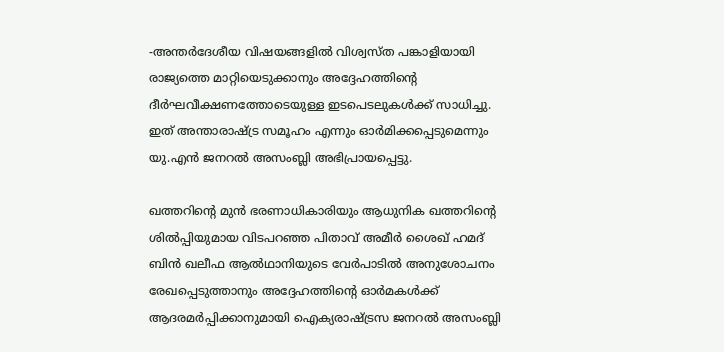-അന്തർദേശീയ വിഷയങ്ങളിൽ വിശ്വസ്ത പങ്കാളിയായി രാജ്യത്തെ മാറ്റിയെടുക്കാനും അദ്ദേഹത്തിന്റെ ദീർഘവീക്ഷണത്തോടെയുള്ള ഇടപെടലുകൾക്ക് സാധിച്ചു. ഇത് അന്താരാഷ്ട്ര സമൂഹം എന്നും ഓർമിക്കപ്പെടുമെന്നും യു.എൻ ജനറൽ അസംബ്ലി അഭിപ്രായപ്പെട്ടു.

ഖത്തറിന്റെ മുൻ ഭരണാധികാരിയും ആധുനിക ഖത്തറിന്റെ ശിൽപ്പിയുമായ വിടപറഞ്ഞ പിതാവ് അമീർ ശൈഖ് ഹമദ് ബിൻ ഖലീഫ ആൽഥാനിയുടെ വേർപാടിൽ അനുശോചനം രേഖപ്പെടുത്താനും അദ്ദേഹത്തിന്റെ ഓർമകൾക്ക് ആദരമർപ്പിക്കാനുമായി ഐക്യരാഷ്ട്രസ ജനറൽ അസംബ്ലി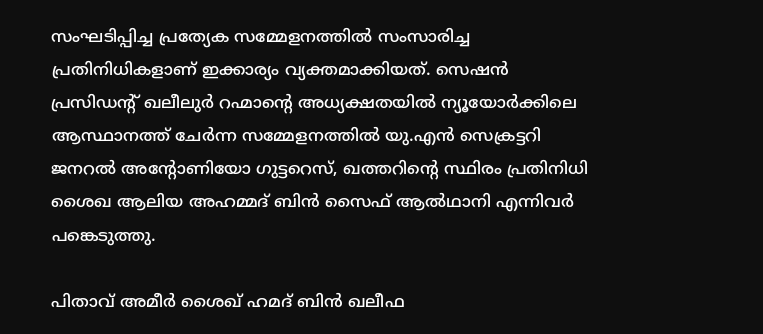സംഘടിപ്പിച്ച പ്രത്യേക സമ്മേളനത്തിൽ സംസാരിച്ച പ്രതിനിധികളാണ് ഇക്കാര്യം വ്യക്തമാക്കിയത്. സെഷൻ പ്രസിഡന്റ് ഖലീലുർ റഹ്മാന്റെ അധ്യക്ഷതയിൽ ന്യൂയോർക്കിലെ ആസ്ഥാനത്ത് ചേർന്ന സമ്മേളനത്തിൽ യു.എൻ സെക്രട്ടറി ജനറൽ അന്റോണിയോ ഗുട്ടറെസ്, ഖത്തറിന്റെ സ്ഥിരം പ്രതിനിധി ശൈഖ ആലിയ അഹമ്മദ് ബിൻ സൈഫ് ആൽഥാനി എന്നിവർ പങ്കെടുത്തു.

പിതാവ് അമീർ ശൈഖ് ഹമദ് ബിൻ ഖലീഫ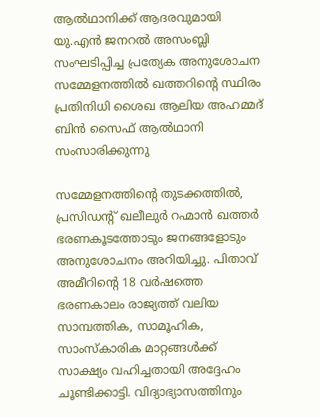ആൽഥാനിക്ക് ആദരവുമായി യു.എൻ ജനറൽ അസംബ്ലി സംഘടിപ്പിച്ച പ്രത്യേക അനുശോചന സമ്മേളനത്തിൽ ഖത്തറിന്റെ സ്ഥിരം പ്രതിനിധി ശൈഖ ആലിയ അഹമ്മദ് ബിൻ സൈഫ് ആൽഥാനി സംസാരിക്കുന്നു

സമ്മേളനത്തിന്റെ തുടക്കത്തിൽ, പ്രസിഡന്റ് ഖലീലുർ റഹ്മാൻ ഖത്തർ ഭരണകൂടത്തോടും ജനങ്ങളോടും അനുശോചനം അറിയിച്ചു. പിതാവ് അമീറിന്റെ 18 വർഷത്തെ ഭരണകാലം രാജ്യത്ത് വലിയ സാമ്പത്തിക, സാമൂഹിക, സാംസ്കാരിക മാറ്റങ്ങൾക്ക് സാക്ഷ്യം വഹിച്ചതായി അദ്ദേഹം ചൂണ്ടിക്കാട്ടി. വിദ്യാഭ്യാസത്തിനും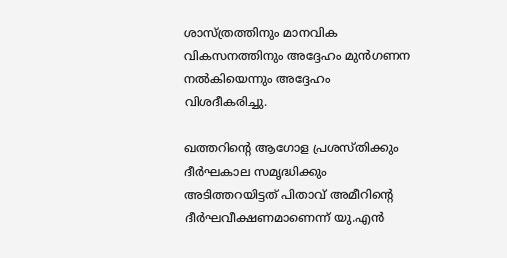ശാസ്ത്രത്തിനും മാനവിക വികസനത്തിനും അദ്ദേഹം മുൻഗണന നൽകിയെന്നും അദ്ദേഹം വിശദീകരിച്ചു.

ഖത്തറിന്റെ ആഗോള പ്രശസ്തിക്കും ദീർഘകാല സമൃദ്ധിക്കും അടിത്തറയിട്ടത് പിതാവ് അമീറിന്റെ ദീർഘവീക്ഷണമാണെന്ന് യു.എൻ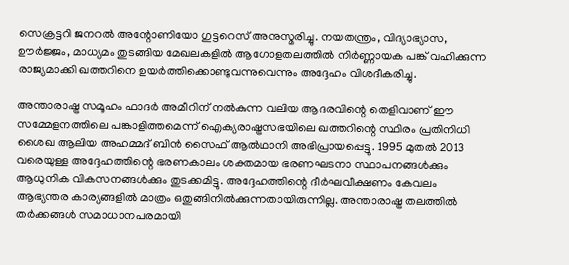സെക്രട്ടറി ജനറൽ അന്റോണിയോ ഗുട്ടറെസ് അനുസ്മരിച്ചു. നയതന്ത്രം, വിദ്യാഭ്യാസ, ഊർജ്ജം, മാധ്യമം തുടങ്ങിയ മേഖലകളിൽ ആഗോളതലത്തിൽ നിർണ്ണായക പങ്ക് വഹിക്കുന്ന രാജ്യമാക്കി ഖത്തറിനെ ഉയർത്തിക്കൊണ്ടുവന്നുവെന്നും അദ്ദേഹം വിശദീകരിച്ചു.

അന്താരാഷ്ട്ര സമൂഹം ഫാദർ അമീറിന് നൽകുന്ന വലിയ ആദരവിന്റെ തെളിവാണ് ഈ സമ്മേളനത്തിലെ പങ്കാളിത്തമെന്ന് ഐക്യരാഷ്ട്രസഭയിലെ ഖത്തറിന്റെ സ്ഥിരം പ്രതിനിധി ശൈഖ ആലിയ അഹമ്മദ് ബിൻ സൈഫ് ആൽഥാനി അഭിപ്രായപ്പെട്ടു. 1995 മുതൽ 2013 വരെയുള്ള അദ്ദേഹത്തിന്റെ ഭരണകാലം ശക്തമായ ഭരണഘടനാ സ്ഥാപനങ്ങൾക്കും ആധുനിക വികസനങ്ങൾക്കും തുടക്കമിട്ടു. അദ്ദേഹത്തിന്റെ ദീർഘവീക്ഷണം കേവലം ആഭ്യന്തര കാര്യങ്ങളിൽ മാത്രം ഒതുങ്ങിനിൽക്കുന്നതായിരുന്നില്ല. അന്താരാഷ്ട്ര തലത്തിൽ തർക്കങ്ങൾ സമാധാനപരമായി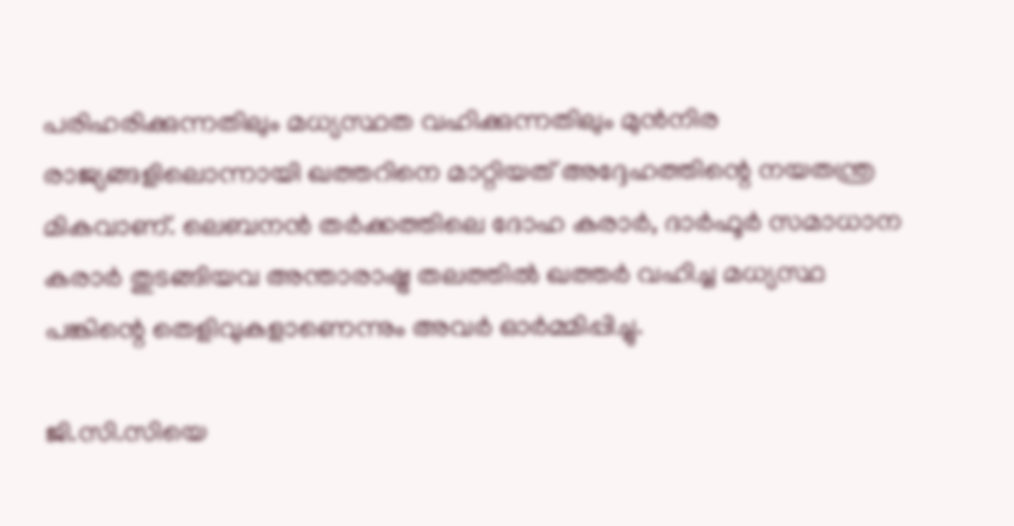പരിഹരിക്കുന്നതിലും മധ്യസ്ഥത വഹിക്കുന്നതിലും മുൻനിര രാജ്യങ്ങളിലൊന്നായി ഖത്തറിനെ മാറ്റിയത് അദ്ദേഹത്തിന്റെ നയതന്ത്ര മികവാണ്. ലെബനൻ തർക്കത്തിലെ ദോഹ കരാർ, ദാർഫൂർ സമാധാന കരാർ തുടങ്ങിയവ അന്താരാഷ്ട്ര തലത്തിൽ ഖത്തർ വഹിച്ച മധ്യസ്ഥ പങ്കിന്റെ തെളിവുകളാണെന്നും അവർ ഓർമ്മിപ്പിച്ചു.

ജി.സി.സിയെ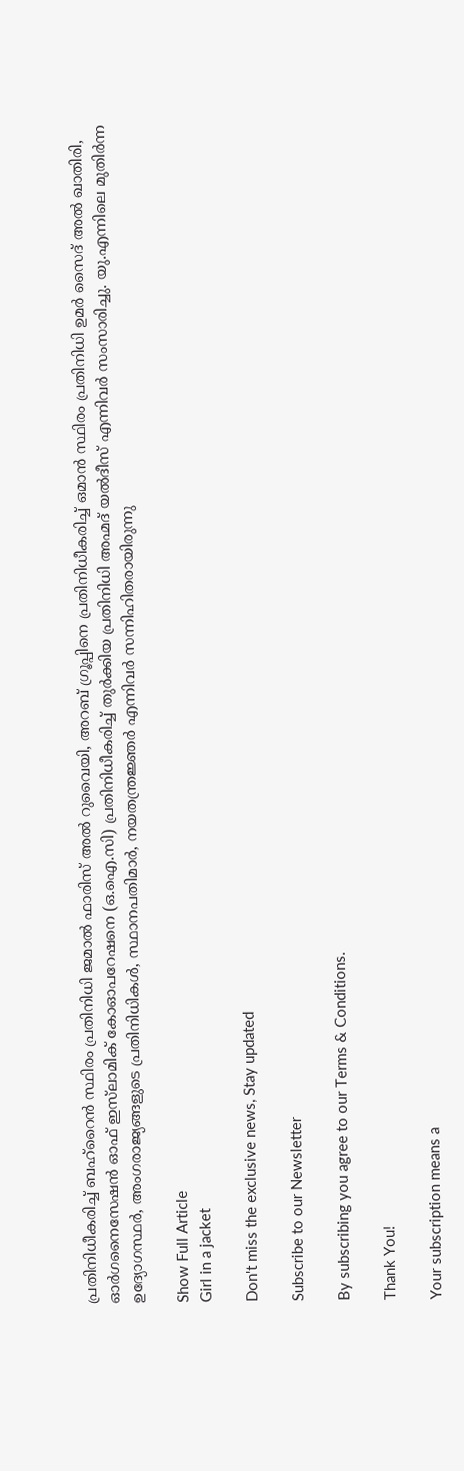പ്രതിനിധീകരിച്ച് ബഹ്റൈൻ സ്ഥിരം പ്രതിനിധി ജമാൽ ഫാരിസ് അൽ റുവൈയി, അറബ് ഗ്രൂപ്പിനെ പ്രതിനിധീകരിച്ച് ഒമാൻ സ്ഥിരം പ്രതിനിധി ഉമർ സൈദ് അൽ ഖാതിരി, ഓർഗനൈസേഷൻ ഓഫ് ഇസ്‌ലാമിക് കോഓപറേഷനെ (ഒ.ഐ.സി) പ്രതിനിധീകരിച്ച് തുർക്കിയ പ്രതിനിധി അഹ്മദ് യൽദീസ് എന്നിവർ സംസാരിച്ചു. യു.എന്നിലെ മുതിർന്ന ഉദ്യോഗസ്ഥർ, അംഗരാജ്യങ്ങളുടെ പ്രതിനിധികൾ, സ്ഥാനപതിമാർ, നയതന്ത്രജ്ഞർ എന്നിവർ സന്നിഹിതരായിരുന്നു

Show Full Article
Girl in a jacket

Don't miss the exclusive news, Stay updated

Subscribe to our Newsletter

By subscribing you agree to our Terms & Conditions.

Thank You!

Your subscription means a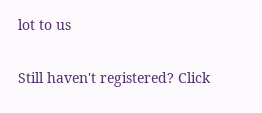lot to us

Still haven't registered? Click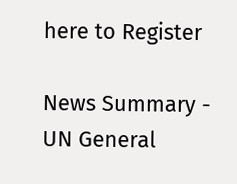here to Register

News Summary - UN General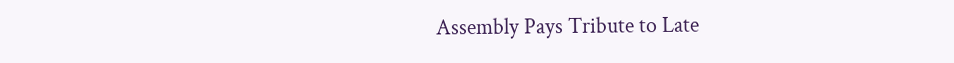Assembly Pays Tribute to Late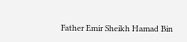Father Emir Sheikh Hamad Bin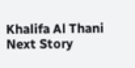Khalifa Al Thani
Next Story